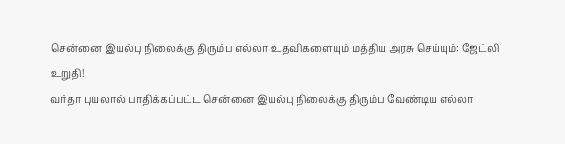சென்னை இயல்பு நிலைக்கு திரும்ப எல்லா உதவிகளையும் மத்திய அரசு செய்யும்: ஜேட்லி உறுதி!
வர்தா புயலால் பாதிக்கப்பட்ட சென்னை இயல்பு நிலைக்கு திரும்ப வேண்டிய எல்லா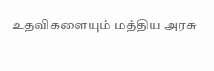உதவிகளையும் மத்திய அரசு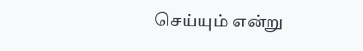செய்யும் என்று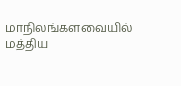மாநிலங்களவையில் மத்திய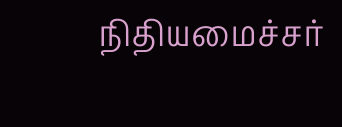நிதியமைச்சர்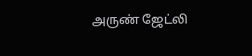அருண் ஜேட்லி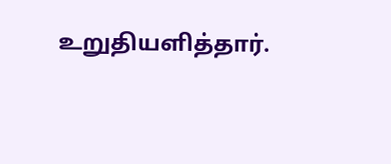உறுதியளித்தார்.